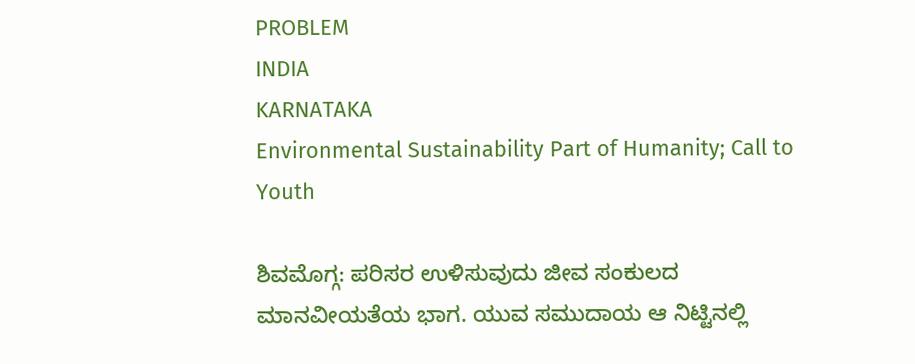PROBLEM
INDIA
KARNATAKA
Environmental Sustainability Part of Humanity; Call to Youth

ಶಿವಮೊಗ್ಗ: ಪರಿಸರ ಉಳಿಸುವುದು ಜೀವ ಸಂಕುಲದ ಮಾನವೀಯತೆಯ ಭಾಗ. ಯುವ ಸಮುದಾಯ ಆ ನಿಟ್ಟಿನಲ್ಲಿ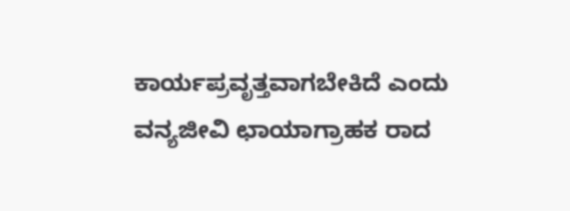ಕಾರ್ಯಪ್ರವೃತ್ತವಾಗಬೇಕಿದೆ ಎಂದು ವನ್ಯಜೀವಿ ಛಾಯಾಗ್ರಾಹಕ ರಾದ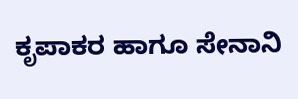ಕೃಪಾಕರ ಹಾಗೂ ಸೇನಾನಿ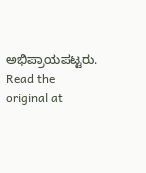ಅಭಿಪ್ರಾಯಪಟ್ಟರು.
Read the original at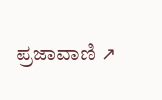ಪ್ರಜಾವಾಣಿ ↗